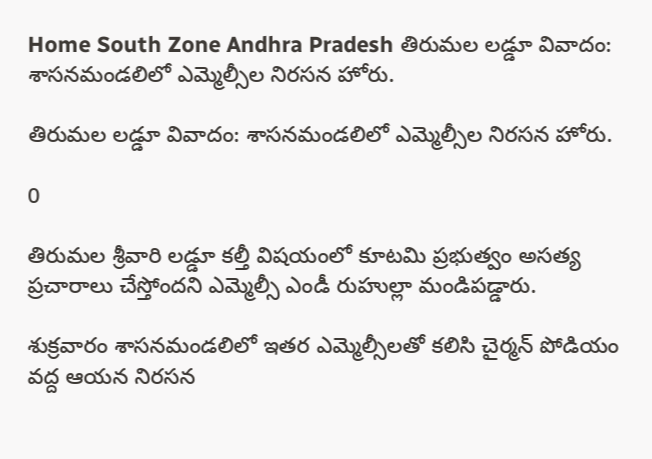Home South Zone Andhra Pradesh తిరుమల లడ్డూ వివాదం: శాసనమండలిలో ఎమ్మెల్సీల నిరసన హోరు.

తిరుమల లడ్డూ వివాదం: శాసనమండలిలో ఎమ్మెల్సీల నిరసన హోరు.

0

తిరుమల శ్రీవారి లడ్డూ కల్తీ విషయంలో కూటమి ప్రభుత్వం అసత్య ప్రచారాలు చేస్తోందని ఎమ్మెల్సీ ఎండీ రుహుల్లా మండిపడ్డారు.

శుక్రవారం శాసనమండలిలో ఇతర ఎమ్మెల్సీలతో కలిసి చైర్మన్ పోడియం వద్ద ఆయన నిరసన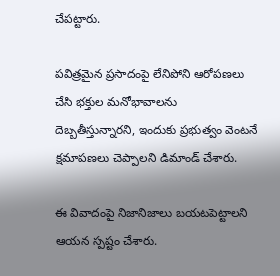చేపట్టారు.

పవిత్రమైన ప్రసాదంపై లేనిపోని ఆరోపణలు చేసి భక్తుల మనోభావాలను దెబ్బతీస్తున్నారని, ఇందుకు ప్రభుత్వం వెంటనే క్షమాపణలు చెప్పాలని డిమాండ్ చేశారు.

ఈ వివాదంపై నిజానిజాలు బయటపెట్టాలని ఆయన స్పష్టం చేశారు.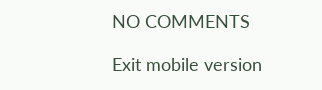NO COMMENTS

Exit mobile version